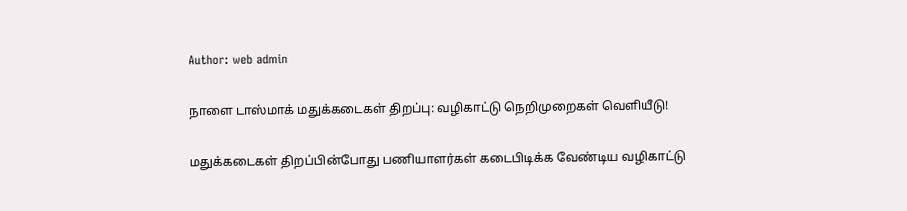Author: web admin

நாளை டாஸ்மாக் மதுக்கடைகள் திறப்பு: வழிகாட்டு நெறிமுறைகள் வெளியீடு!

மதுக்கடைகள் திறப்பின்போது பணியாளர்கள் கடைபிடிக்க வேண்டிய வழிகாட்டு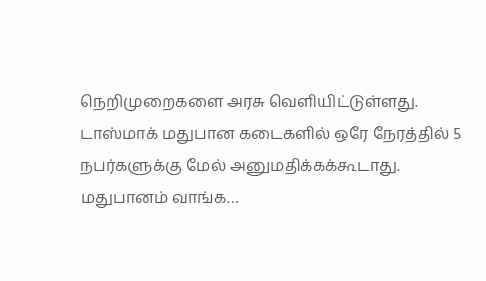நெறிமுறைகளை அரசு வெளியிட்டுள்ளது. டாஸ்மாக் மதுபான கடைகளில் ஒரே நேரத்தில் 5 நபர்களுக்கு மேல் அனுமதிக்கக்கூடாது. மதுபானம் வாங்க…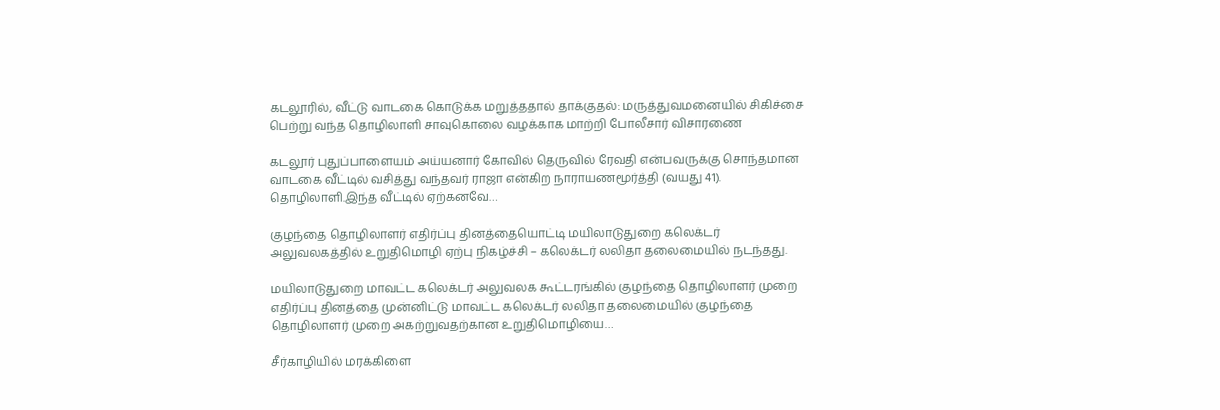கடலூரில், வீட்டு வாடகை கொடுக்க மறுத்ததால் தாக்குதல்: மருத்துவமனையில் சிகிச்சை பெற்று வந்த தொழிலாளி சாவுகொலை வழக்காக மாற்றி போலீசார் விசாரணை

கடலூர் புதுப்பாளையம் அய்யனார் கோவில் தெருவில் ரேவதி என்பவருக்கு சொந்தமான வாடகை வீட்டில் வசித்து வந்தவர் ராஜா என்கிற நாராயணமூர்த்தி (வயது 41). தொழிலாளி.இந்த வீட்டில் ஏற்கனவே…

குழந்தை தொழிலாளர் எதிர்ப்பு தினத்தையொட்டி மயிலாடுதுறை கலெக்டர் அலுவலகத்தில் உறுதிமொழி ஏற்பு நிகழ்ச்சி – கலெக்டர் லலிதா தலைமையில் நடந்தது.

மயிலாடுதுறை மாவட்ட கலெக்டர் அலுவலக கூட்டரங்கில் குழந்தை தொழிலாளர் முறை எதிர்ப்பு தினத்தை முன்னிட்டு மாவட்ட கலெக்டர் லலிதா தலைமையில் குழந்தை தொழிலாளர் முறை அகற்றுவதற்கான உறுதிமொழியை…

சீர்காழியில் மரக்கிளை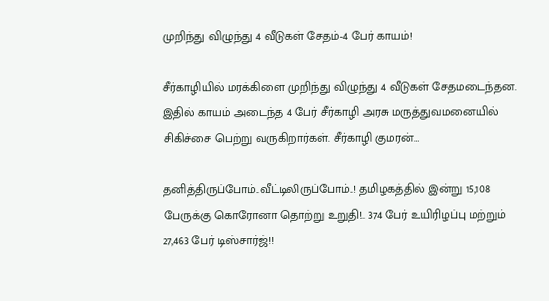முறிந்து விழுந்து 4 வீடுகள் சேதம்-4 பேர் காயம்!

சீர்காழியில் மரக்கிளை முறிந்து விழுந்து 4 வீடுகள் சேதமடைந்தன. இதில் காயம் அடைந்த 4 பேர் சீர்காழி அரசு மருத்துவமனையில் சிகிச்சை பெற்று வருகிறார்கள். சீர்காழி குமரன்…

தனித்திருப்போம்..வீட்டிலிருப்போம்..! தமிழகத்தில் இன்று 15,108 பேருக்கு கொரோனா தொற்று உறுதி!.. 374 பேர் உயிரிழப்பு மற்றும் 27,463 பேர் டிஸ்சார்ஜ்!!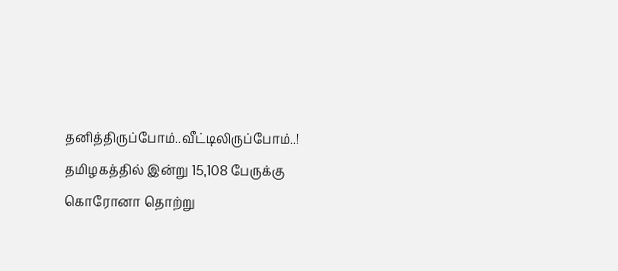தனித்திருப்போம்..வீட்டிலிருப்போம்..! தமிழகத்தில் இன்று 15,108 பேருக்கு கொரோனா தொற்று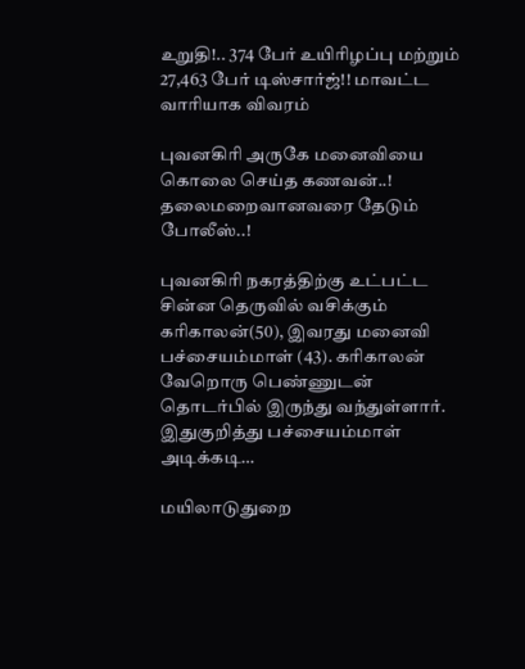உறுதி!.. 374 பேர் உயிரிழப்பு மற்றும் 27,463 பேர் டிஸ்சார்ஜ்!! மாவட்ட வாரியாக விவரம்

புவனகிரி அருகே மனைவியை கொலை செய்த கணவன்..! தலைமறைவானவரை தேடும் போலீஸ்..!

புவனகிரி நகரத்திற்கு உட்பட்ட சின்ன தெருவில் வசிக்கும் கரிகாலன்(50), இவரது மனைவி பச்சையம்மாள் (43). கரிகாலன் வேறொரு பெண்ணுடன் தொடர்பில் இருந்து வந்துள்ளார். இதுகுறித்து பச்சையம்மாள் அடிக்கடி…

மயிலாடுதுறை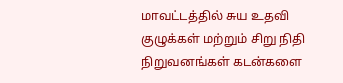மாவட்டத்தில் சுய உதவி குழுக்கள் மற்றும் சிறு நிதி நிறுவனங்கள் கடன்களை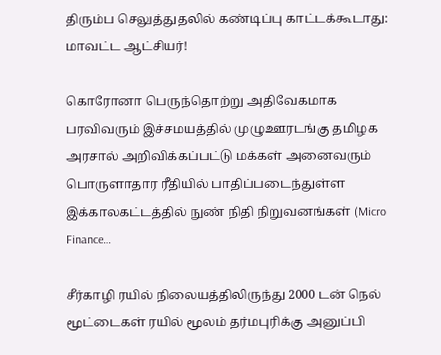திரும்ப செலுத்துதலில் கண்டிப்பு காட்டக்கூடாது: மாவட்ட ஆட்சியர்!

கொரோனா பெருந்தொற்று அதிவேகமாக பரவிவரும் இச்சமயத்தில் முழுஊரடங்கு தமிழக அரசால் அறிவிக்கப்பட்டு மக்கள் அனைவரும் பொருளாதார ரீதியில் பாதிப்படைந்துள்ள இக்காலகட்டத்தில் நுண் நிதி நிறுவனங்கள் (Micro Finance…

சீர்காழி ரயில் நிலையத்திலிருந்து 2000 டன் நெல் மூட்டைகள் ரயில் மூலம் தர்மபுரிக்கு அனுப்பி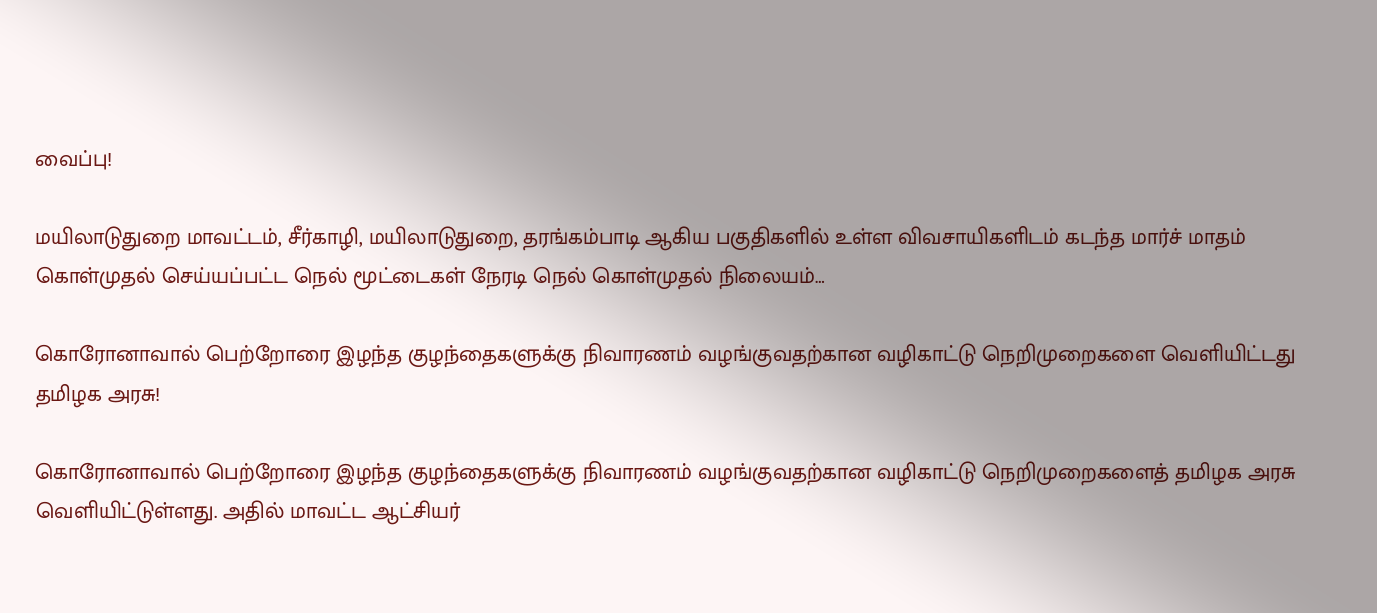வைப்பு!

மயிலாடுதுறை மாவட்டம், சீர்காழி, மயிலாடுதுறை, தரங்கம்பாடி ஆகிய பகுதிகளில் உள்ள விவசாயிகளிடம் கடந்த மார்ச் மாதம் கொள்முதல் செய்யப்பட்ட நெல் மூட்டைகள் நேரடி நெல் கொள்முதல் நிலையம்…

கொரோனாவால் பெற்றோரை இழந்த குழந்தைகளுக்கு நிவாரணம் வழங்குவதற்கான வழிகாட்டு நெறிமுறைகளை வெளியிட்டது தமிழக அரசு!

கொரோனாவால் பெற்றோரை இழந்த குழந்தைகளுக்கு நிவாரணம் வழங்குவதற்கான வழிகாட்டு நெறிமுறைகளைத் தமிழக அரசு வெளியிட்டுள்ளது. அதில் மாவட்ட ஆட்சியர்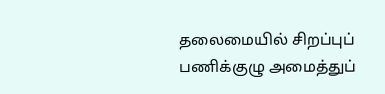தலைமையில் சிறப்புப் பணிக்குழு அமைத்துப்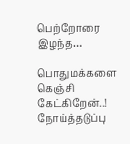பெற்றோரை இழந்த…

பொதுமக்களை கெஞ்சி கேட்கிறேன்..! நோய்த்தடுப்பு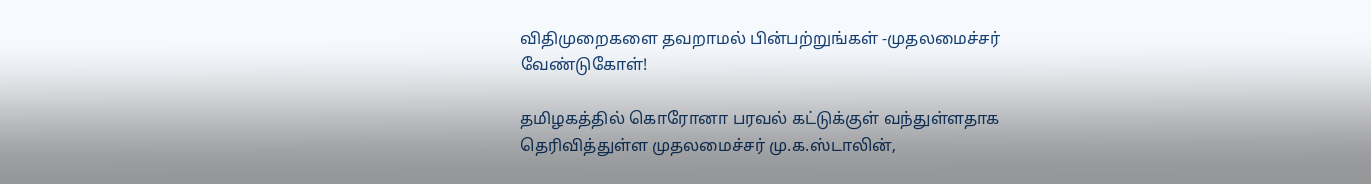விதிமுறைகளை தவறாமல் பின்பற்றுங்கள் -முதலமைச்சர் வேண்டுகோள்!

தமிழகத்தில் கொரோனா பரவல் கட்டுக்குள் வந்துள்ளதாக தெரிவித்துள்ள முதலமைச்சர் மு.க.ஸ்டாலின்,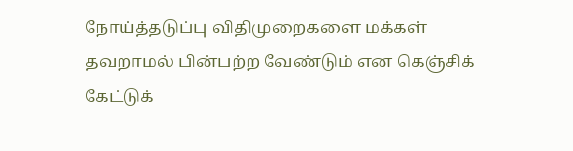நோய்த்தடுப்பு விதிமுறைகளை மக்கள் தவறாமல் பின்பற்ற வேண்டும் என கெஞ்சிக் கேட்டுக்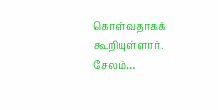கொள்வதாகக் கூறியுள்ளார். சேலம்…